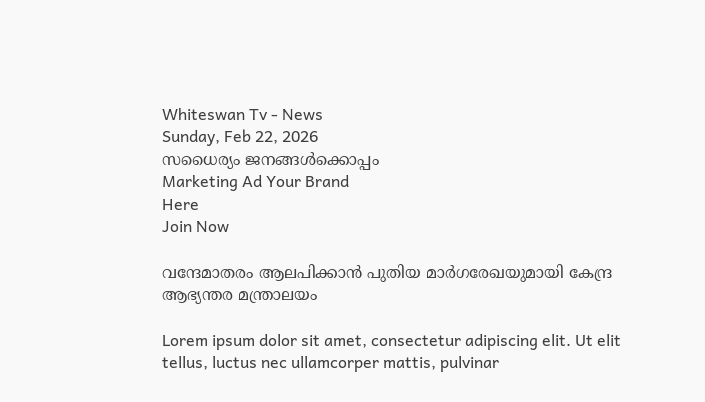Whiteswan Tv - News
Sunday, Feb 22, 2026
സധൈര്യം ജനങ്ങൾക്കൊപ്പം
Marketing Ad Your Brand
Here
Join Now

വന്ദേമാതരം ആലപിക്കാൻ പുതിയ മാർഗരേഖയുമായി കേന്ദ്ര ആഭ്യന്തര മന്ത്രാലയം

Lorem ipsum dolor sit amet, consectetur adipiscing elit. Ut elit tellus, luctus nec ullamcorper mattis, pulvinar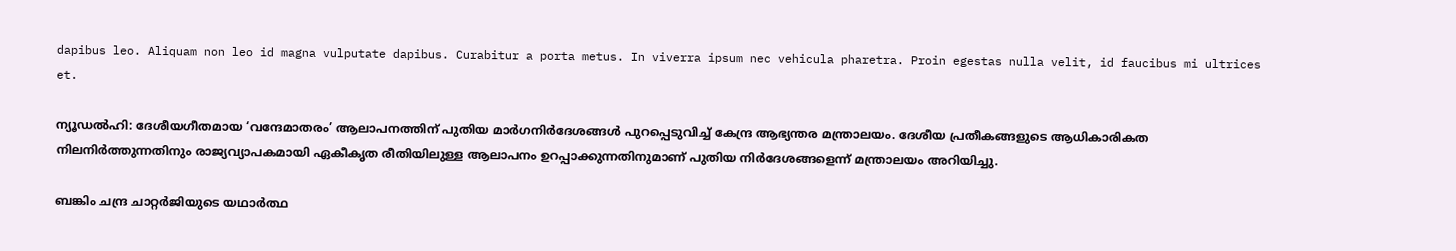dapibus leo. Aliquam non leo id magna vulputate dapibus. Curabitur a porta metus. In viverra ipsum nec vehicula pharetra. Proin egestas nulla velit, id faucibus mi ultrices et.

ന്യൂഡൽഹി: ദേശീയഗീതമായ ‘വന്ദേമാതരം’ ആലാപനത്തിന് പുതിയ മാർഗനിർദേശങ്ങൾ പുറപ്പെടുവിച്ച് കേന്ദ്ര ആഭ്യന്തര മന്ത്രാലയം. ദേശീയ പ്രതീകങ്ങളുടെ ആധികാരികത നിലനിർത്തുന്നതിനും രാജ്യവ്യാപകമായി ഏകീകൃത രീതിയിലുള്ള ആലാപനം ഉറപ്പാക്കുന്നതിനുമാണ് പുതിയ നിർദേശങ്ങളെന്ന് മന്ത്രാലയം അറിയിച്ചു.

ബങ്കിം ചന്ദ്ര ചാറ്റർജിയുടെ യഥാർത്ഥ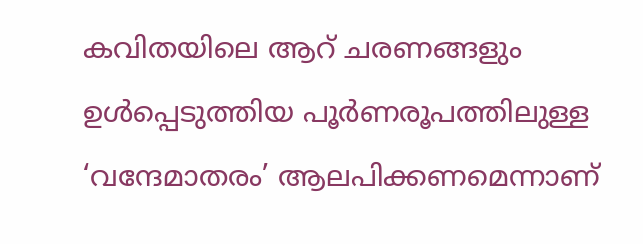കവിതയിലെ ആറ് ചരണങ്ങളും ഉൾപ്പെടുത്തിയ പൂർണരൂപത്തിലുള്ള ‘വന്ദേമാതരം’ ആലപിക്കണമെന്നാണ്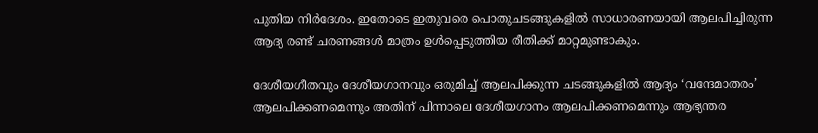പുതിയ നിർദേശം. ഇതോടെ ഇതുവരെ പൊതുചടങ്ങുകളിൽ സാധാരണയായി ആലപിച്ചിരുന്ന ആദ്യ രണ്ട് ചരണങ്ങൾ മാത്രം ഉൾപ്പെടുത്തിയ രീതിക്ക് മാറ്റമുണ്ടാകും.

ദേശീയഗീതവും ദേശീയഗാനവും ഒരുമിച്ച് ആലപിക്കുന്ന ചടങ്ങുകളിൽ ആദ്യം ‘വന്ദേമാതരം’ ആലപിക്കണമെന്നും അതിന് പിന്നാലെ ദേശീയഗാനം ആലപിക്കണമെന്നും ആഭ്യന്തര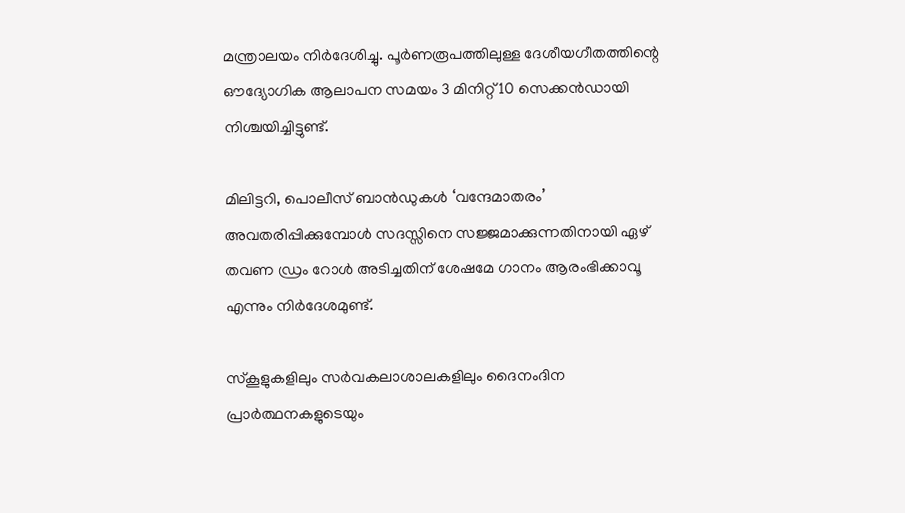മന്ത്രാലയം നിർദേശിച്ചു. പൂർണരൂപത്തിലുള്ള ദേശീയഗീതത്തിന്റെ ഔദ്യോഗിക ആലാപന സമയം 3 മിനിറ്റ് 10 സെക്കൻഡായി നിശ്ചയിച്ചിട്ടുണ്ട്.

മിലിട്ടറി, പൊലീസ് ബാൻഡുകൾ ‘വന്ദേമാതരം’ അവതരിപ്പിക്കുമ്പോൾ സദസ്സിനെ സജ്ജമാക്കുന്നതിനായി ഏഴ് തവണ ഡ്രം റോൾ അടിച്ചതിന് ശേഷമേ ഗാനം ആരംഭിക്കാവൂ എന്നും നിർദേശമുണ്ട്.

സ്കൂളുകളിലും സർവകലാശാലകളിലും ദൈനംദിന പ്രാർത്ഥനകളുടെയും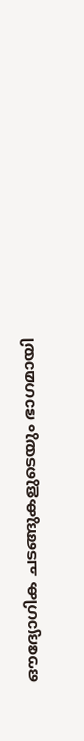ഔദ്യോഗിക ചടങ്ങുകളുടെയും ഭാഗമായി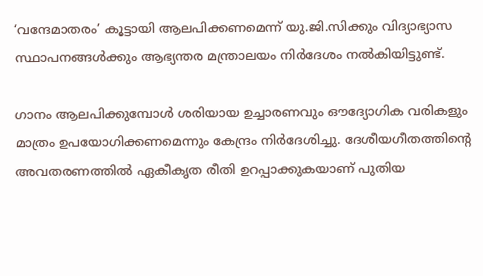‘വന്ദേമാതരം’ കൂട്ടായി ആലപിക്കണമെന്ന് യു.ജി.സിക്കും വിദ്യാഭ്യാസ സ്ഥാപനങ്ങൾക്കും ആഭ്യന്തര മന്ത്രാലയം നിർദേശം നൽകിയിട്ടുണ്ട്.

ഗാനം ആലപിക്കുമ്പോൾ ശരിയായ ഉച്ചാരണവും ഔദ്യോഗിക വരികളും മാത്രം ഉപയോഗിക്കണമെന്നും കേന്ദ്രം നിർദേശിച്ചു. ദേശീയഗീതത്തിന്റെ അവതരണത്തിൽ ഏകീകൃത രീതി ഉറപ്പാക്കുകയാണ് പുതിയ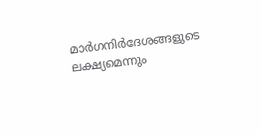മാർഗനിർദേശങ്ങളുടെ ലക്ഷ്യമെന്നും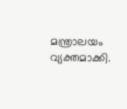മന്ത്രാലയം വ്യക്തമാക്കി.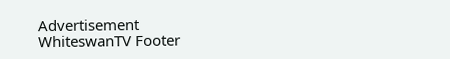Advertisement
WhiteswanTV Footer